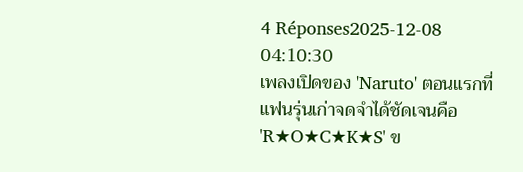4 Réponses2025-12-08 04:10:30
เพลงเปิดของ 'Naruto' ตอนแรกที่แฟนรุ่นเก่าจดจำได้ชัดเจนคือ 'R★O★C★K★S' ข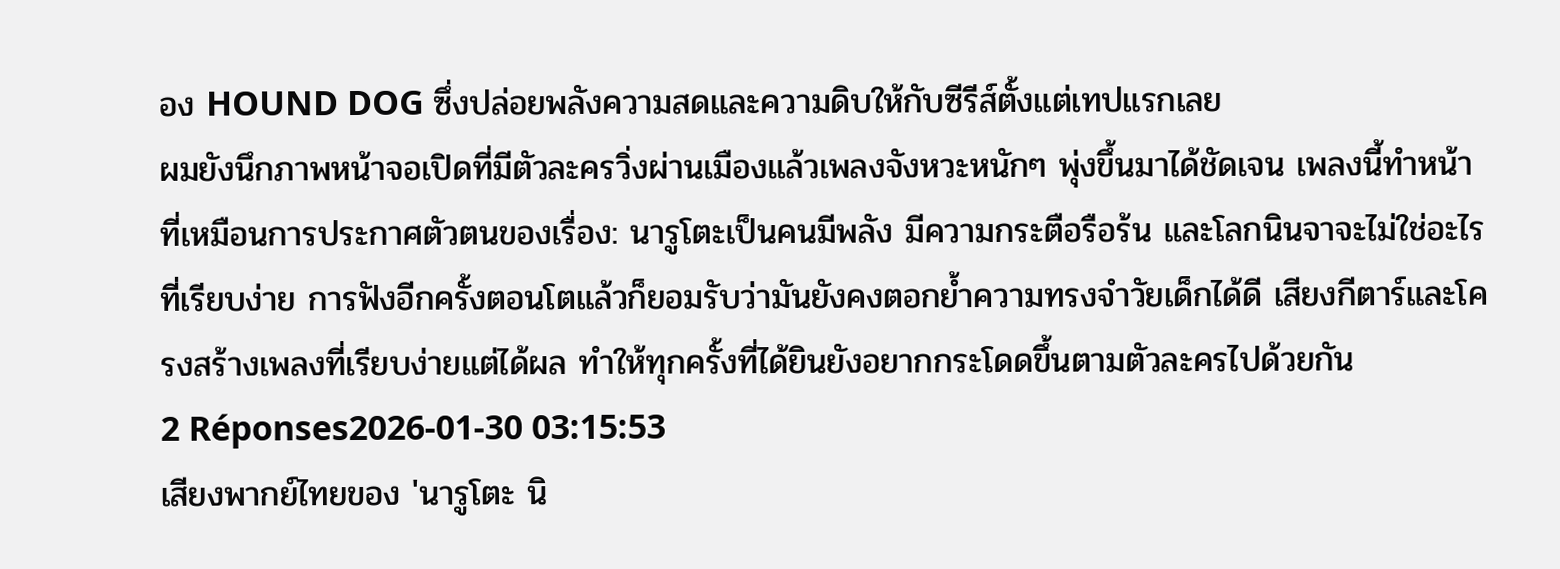อง HOUND DOG ซึ่งปล่อยพลังความสดและความดิบให้กับซีรีส์ตั้งแต่เทปแรกเลย
ผมยังนึกภาพหน้าจอเปิดที่มีตัวละครวิ่งผ่านเมืองแล้วเพลงจังหวะหนักๆ พุ่งขึ้นมาได้ชัดเจน เพลงนี้ทำหน้าที่เหมือนการประกาศตัวตนของเรื่อง: นารูโตะเป็นคนมีพลัง มีความกระตือรือร้น และโลกนินจาจะไม่ใช่อะไรที่เรียบง่าย การฟังอีกครั้งตอนโตแล้วก็ยอมรับว่ามันยังคงตอกย้ำความทรงจำวัยเด็กได้ดี เสียงกีตาร์และโครงสร้างเพลงที่เรียบง่ายแต่ได้ผล ทำให้ทุกครั้งที่ได้ยินยังอยากกระโดดขึ้นตามตัวละครไปด้วยกัน
2 Réponses2026-01-30 03:15:53
เสียงพากย์ไทยของ 'นารูโตะ นิ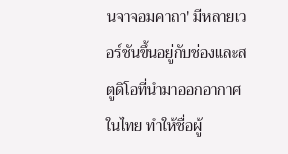นจาจอมคาถา' มีหลายเวอร์ชันขึ้นอยู่กับช่องและสตูดิโอที่นำมาออกอากาศในไทย ทำให้ชื่อผู้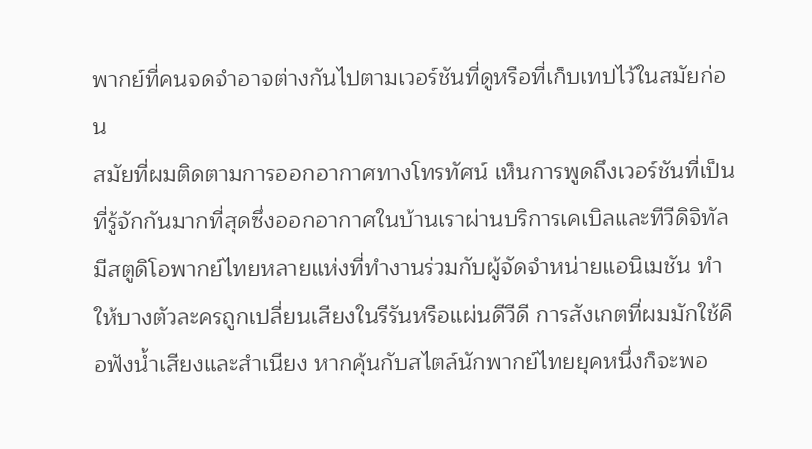พากย์ที่คนจดจำอาจต่างกันไปตามเวอร์ชันที่ดูหรือที่เก็บเทปไว้ในสมัยก่อน
สมัยที่ผมติดตามการออกอากาศทางโทรทัศน์ เห็นการพูดถึงเวอร์ชันที่เป็นที่รู้จักกันมากที่สุดซึ่งออกอากาศในบ้านเราผ่านบริการเคเบิลและทีวีดิจิทัล มีสตูดิโอพากย์ไทยหลายแห่งที่ทำงานร่วมกับผู้จัดจำหน่ายแอนิเมชัน ทำให้บางตัวละครถูกเปลี่ยนเสียงในรีรันหรือแผ่นดีวีดี การสังเกตที่ผมมักใช้คือฟังน้ำเสียงและสำเนียง หากคุ้นกับสไตล์นักพากย์ไทยยุคหนึ่งก็จะพอ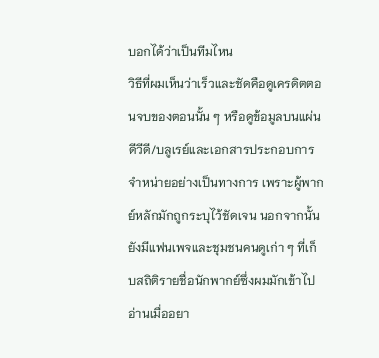บอกได้ว่าเป็นทีมไหน
วิธีที่ผมเห็นว่าเร็วและชัดคือดูเครดิตตอนจบของตอนนั้น ๆ หรือดูข้อมูลบนแผ่นดีวีดี/บลูเรย์และเอกสารประกอบการจำหน่ายอย่างเป็นทางการ เพราะผู้พากย์หลักมักถูกระบุไว้ชัดเจน นอกจากนั้นยังมีแฟนเพจและชุมชนคนดูเก่า ๆ ที่เก็บสถิติรายชื่อนักพากย์ซึ่งผมมักเข้าไปอ่านเมื่ออยา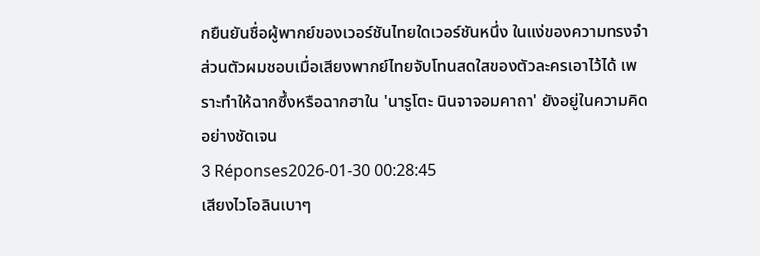กยืนยันชื่อผู้พากย์ของเวอร์ชันไทยใดเวอร์ชันหนึ่ง ในแง่ของความทรงจำ ส่วนตัวผมชอบเมื่อเสียงพากย์ไทยจับโทนสดใสของตัวละครเอาไว้ได้ เพราะทำให้ฉากซึ้งหรือฉากฮาใน 'นารูโตะ นินจาจอมคาถา' ยังอยู่ในความคิดอย่างชัดเจน
3 Réponses2026-01-30 00:28:45
เสียงไวโอลินเบาๆ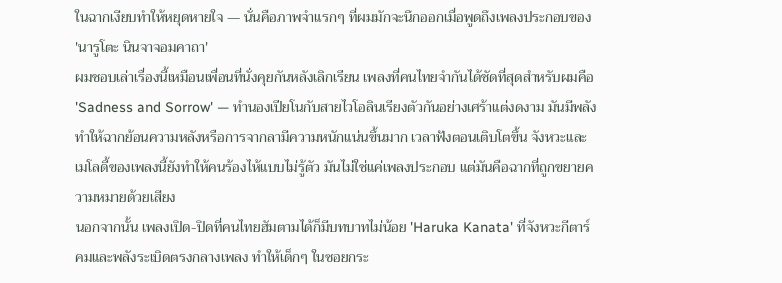ในฉากเงียบทำให้หยุดหายใจ — นั่นคือภาพจำแรกๆ ที่ผมมักจะนึกออกเมื่อพูดถึงเพลงประกอบของ 'นารูโตะ นินจาจอมคาถา'
ผมชอบเล่าเรื่องนี้เหมือนเพื่อนที่นั่งคุยกันหลังเลิกเรียน เพลงที่คนไทยจำกันได้ชัดที่สุดสำหรับผมคือ 'Sadness and Sorrow' — ทำนองเปียโนกับสายไวโอลินเรียงตัวกันอย่างเศร้าแต่งดงาม มันมีพลังทำให้ฉากย้อนความหลังหรือการจากลามีความหนักแน่นขึ้นมาก เวลาฟังตอนเติบโตขึ้น จังหวะและเมโลดี้ของเพลงนี้ยังทำให้คนร้องไห้แบบไม่รู้ตัว มันไม่ใช่แค่เพลงประกอบ แต่มันคือฉากที่ถูกขยายความหมายด้วยเสียง
นอกจากนั้น เพลงเปิด-ปิดที่คนไทยฮัมตามได้ก็มีบทบาทไม่น้อย 'Haruka Kanata' ที่จังหวะกีตาร์คมและพลังระเบิดตรงกลางเพลง ทำให้เด็กๆ ในซอยกระ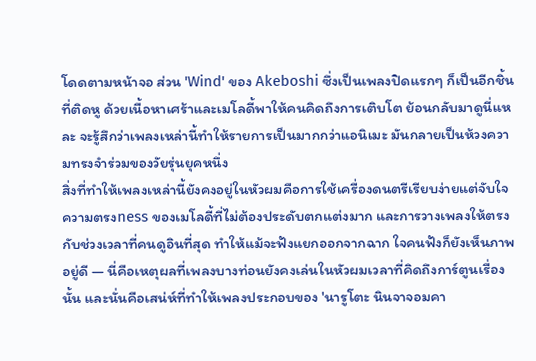โดดตามหน้าจอ ส่วน 'Wind' ของ Akeboshi ซึ่งเป็นเพลงปิดแรกๆ ก็เป็นอีกชิ้นที่ติดหู ด้วยเนื้อหาเศร้าและเมโลดี้พาให้คนคิดถึงการเติบโต ย้อนกลับมาดูนี่แหละ จะรู้สึกว่าเพลงเหล่านี้ทำให้รายการเป็นมากกว่าแอนิเมะ มันกลายเป็นห้วงความทรงจำร่วมของวัยรุ่นยุคหนึ่ง
สิ่งที่ทำให้เพลงเหล่านี้ยังคงอยู่ในหัวผมคือการใช้เครื่องดนตรีเรียบง่ายแต่จับใจ ความตรงness ของเมโลดี้ที่ไม่ต้องประดับตกแต่งมาก และการวางเพลงให้ตรงกับช่วงเวลาที่คนดูอินที่สุด ทำให้แม้จะฟังแยกออกจากฉาก ใจคนฟังก็ยังเห็นภาพอยู่ดี — นี่คือเหตุผลที่เพลงบางท่อนยังคงเล่นในหัวผมเวลาที่คิดถึงการ์ตูนเรื่องนั้น และนั่นคือเสน่ห์ที่ทำให้เพลงประกอบของ 'นารูโตะ นินจาจอมคา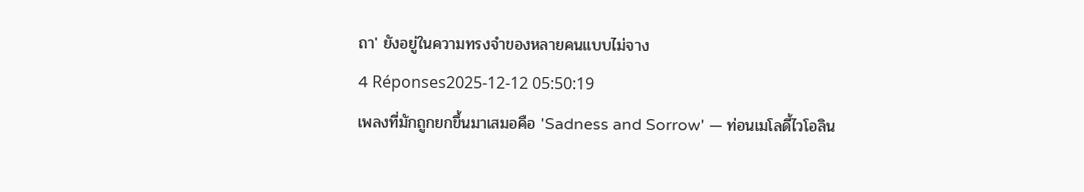ถา' ยังอยู่ในความทรงจำของหลายคนแบบไม่จาง
4 Réponses2025-12-12 05:50:19
เพลงที่มักถูกยกขึ้นมาเสมอคือ 'Sadness and Sorrow' — ท่อนเมโลดี้ไวโอลิน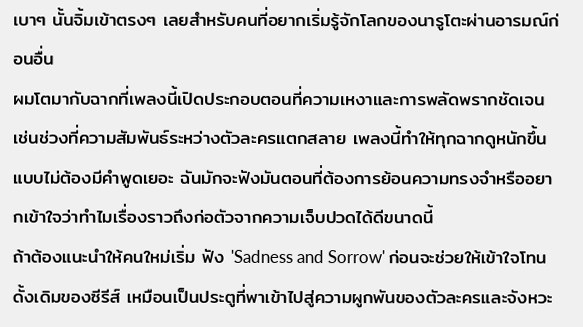เบาๆ นั้นจิ้มเข้าตรงๆ เลยสำหรับคนที่อยากเริ่มรู้จักโลกของนารูโตะผ่านอารมณ์ก่อนอื่น
ผมโตมากับฉากที่เพลงนี้เปิดประกอบตอนที่ความเหงาและการพลัดพรากชัดเจน เช่นช่วงที่ความสัมพันธ์ระหว่างตัวละครแตกสลาย เพลงนี้ทำให้ทุกฉากดูหนักขึ้นแบบไม่ต้องมีคำพูดเยอะ ฉันมักจะฟังมันตอนที่ต้องการย้อนความทรงจำหรืออยากเข้าใจว่าทำไมเรื่องราวถึงก่อตัวจากความเจ็บปวดได้ดีขนาดนี้
ถ้าต้องแนะนำให้คนใหม่เริ่ม ฟัง 'Sadness and Sorrow' ก่อนจะช่วยให้เข้าใจโทนดั้งเดิมของซีรีส์ เหมือนเป็นประตูที่พาเข้าไปสู่ความผูกพันของตัวละครและจังหวะ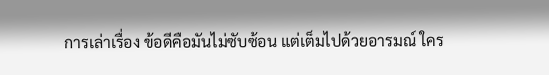การเล่าเรื่อง ข้อดีคือมันไม่ซับซ้อน แต่เต็มไปด้วยอารมณ์ ใคร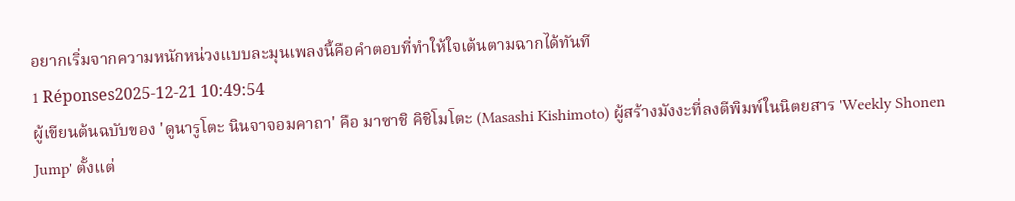อยากเริ่มจากความหนักหน่วงแบบละมุนเพลงนี้คือคำตอบที่ทำให้ใจเต้นตามฉากได้ทันที
1 Réponses2025-12-21 10:49:54
ผู้เขียนต้นฉบับของ 'ดูนารูโตะ นินจาจอมคาถา' คือ มาซาชิ คิชิโมโตะ (Masashi Kishimoto) ผู้สร้างมังงะที่ลงตีพิมพ์ในนิตยสาร 'Weekly Shonen Jump' ตั้งแต่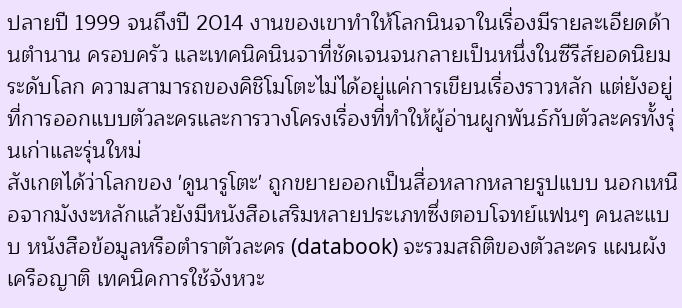ปลายปี 1999 จนถึงปี 2014 งานของเขาทำให้โลกนินจาในเรื่องมีรายละเอียดด้านตำนาน ครอบครัว และเทคนิคนินจาที่ชัดเจนจนกลายเป็นหนึ่งในซีรีส์ยอดนิยมระดับโลก ความสามารถของคิชิโมโตะไม่ได้อยู่แค่การเขียนเรื่องราวหลัก แต่ยังอยู่ที่การออกแบบตัวละครและการวางโครงเรื่องที่ทำให้ผู้อ่านผูกพันธ์กับตัวละครทั้งรุ่นเก่าและรุ่นใหม่
สังเกตได้ว่าโลกของ 'ดูนารูโตะ' ถูกขยายออกเป็นสื่อหลากหลายรูปแบบ นอกเหนือจากมังงะหลักแล้วยังมีหนังสือเสริมหลายประเภทซึ่งตอบโจทย์แฟนๆ คนละแบบ หนังสือข้อมูลหรือตำราตัวละคร (databook) จะรวมสถิติของตัวละคร แผนผังเครือญาติ เทคนิคการใช้จังหวะ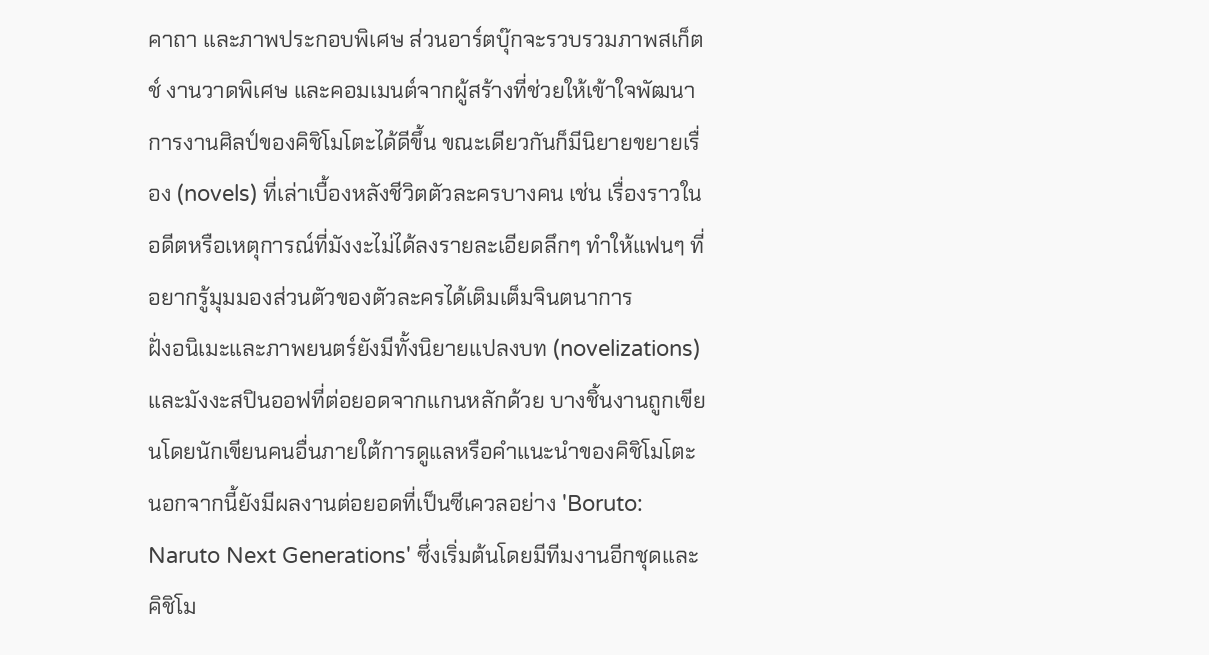คาถา และภาพประกอบพิเศษ ส่วนอาร์ตบุ๊กจะรวบรวมภาพสเก็ตช์ งานวาดพิเศษ และคอมเมนต์จากผู้สร้างที่ช่วยให้เข้าใจพัฒนาการงานศิลป์ของคิชิโมโตะได้ดีขึ้น ขณะเดียวกันก็มีนิยายขยายเรื่อง (novels) ที่เล่าเบื้องหลังชีวิตตัวละครบางคน เช่น เรื่องราวในอดีตหรือเหตุการณ์ที่มังงะไม่ได้ลงรายละเอียดลึกๆ ทำให้แฟนๆ ที่อยากรู้มุมมองส่วนตัวของตัวละครได้เติมเต็มจินตนาการ
ฝั่งอนิเมะและภาพยนตร์ยังมีทั้งนิยายแปลงบท (novelizations) และมังงะสปินออฟที่ต่อยอดจากแกนหลักด้วย บางชิ้นงานถูกเขียนโดยนักเขียนคนอื่นภายใต้การดูแลหรือคำแนะนำของคิชิโมโตะ นอกจากนี้ยังมีผลงานต่อยอดที่เป็นซีเควลอย่าง 'Boruto: Naruto Next Generations' ซึ่งเริ่มต้นโดยมีทีมงานอีกชุดและคิชิโม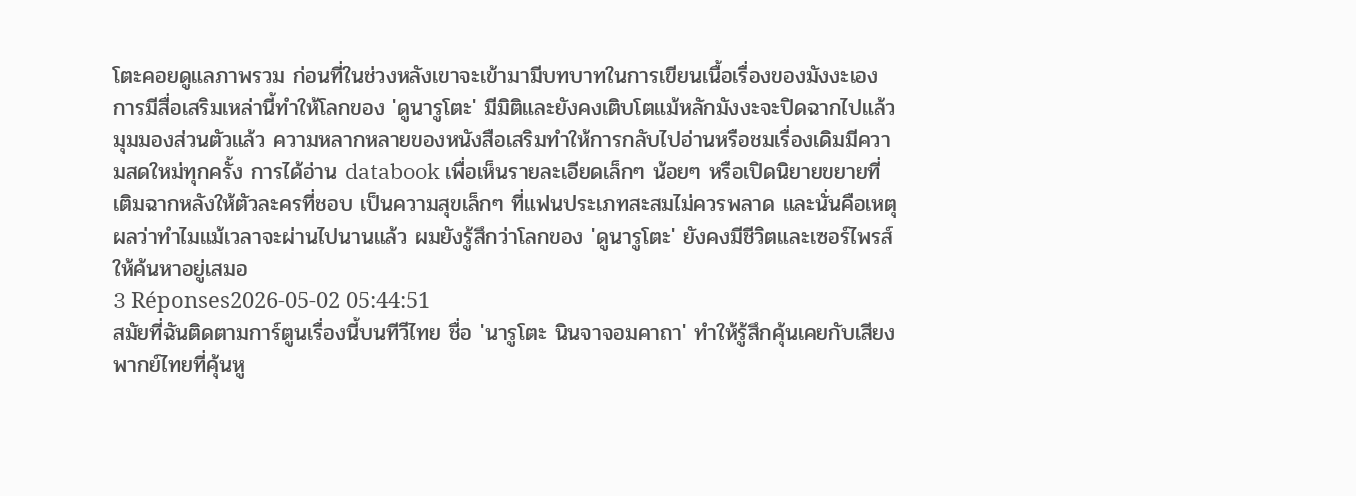โตะคอยดูแลภาพรวม ก่อนที่ในช่วงหลังเขาจะเข้ามามีบทบาทในการเขียนเนื้อเรื่องของมังงะเอง การมีสื่อเสริมเหล่านี้ทำให้โลกของ 'ดูนารูโตะ' มีมิติและยังคงเติบโตแม้หลักมังงะจะปิดฉากไปแล้ว
มุมมองส่วนตัวแล้ว ความหลากหลายของหนังสือเสริมทำให้การกลับไปอ่านหรือชมเรื่องเดิมมีความสดใหม่ทุกครั้ง การได้อ่าน databook เพื่อเห็นรายละเอียดเล็กๆ น้อยๆ หรือเปิดนิยายขยายที่เติมฉากหลังให้ตัวละครที่ชอบ เป็นความสุขเล็กๆ ที่แฟนประเภทสะสมไม่ควรพลาด และนั่นคือเหตุผลว่าทำไมแม้เวลาจะผ่านไปนานแล้ว ผมยังรู้สึกว่าโลกของ 'ดูนารูโตะ' ยังคงมีชีวิตและเซอร์ไพรส์ให้ค้นหาอยู่เสมอ
3 Réponses2026-05-02 05:44:51
สมัยที่ฉันติดตามการ์ตูนเรื่องนี้บนทีวีไทย ชื่อ 'นารูโตะ นินจาจอมคาถา' ทำให้รู้สึกคุ้นเคยกับเสียงพากย์ไทยที่คุ้นหู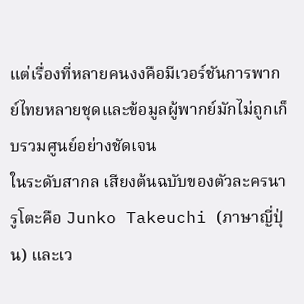แต่เรื่องที่หลายคนงงคือมีเวอร์ชันการพากย์ไทยหลายชุดและข้อมูลผู้พากย์มักไม่ถูกเก็บรวมศูนย์อย่างชัดเจน
ในระดับสากล เสียงต้นฉบับของตัวละครนารูโตะคือ Junko Takeuchi (ภาษาญี่ปุ่น) และเว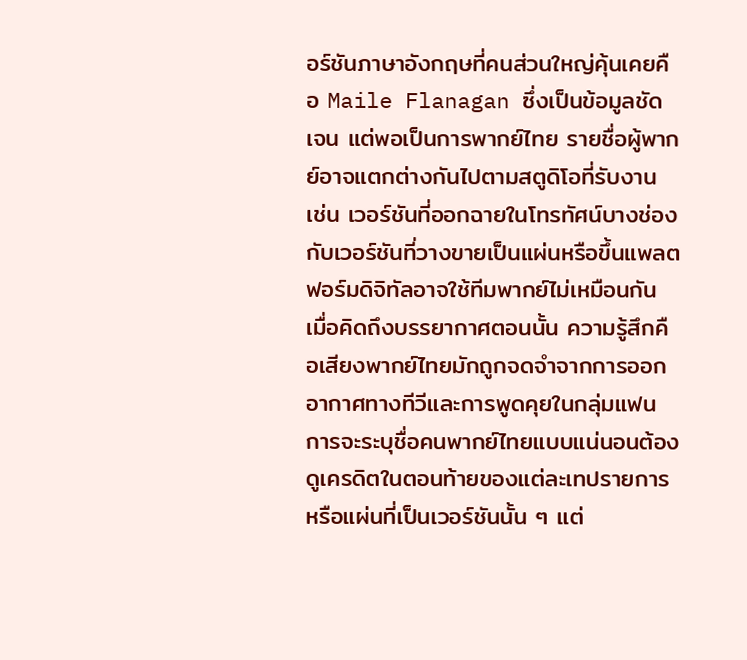อร์ชันภาษาอังกฤษที่คนส่วนใหญ่คุ้นเคยคือ Maile Flanagan ซึ่งเป็นข้อมูลชัดเจน แต่พอเป็นการพากย์ไทย รายชื่อผู้พากย์อาจแตกต่างกันไปตามสตูดิโอที่รับงาน เช่น เวอร์ชันที่ออกฉายในโทรทัศน์บางช่องกับเวอร์ชันที่วางขายเป็นแผ่นหรือขึ้นแพลตฟอร์มดิจิทัลอาจใช้ทีมพากย์ไม่เหมือนกัน
เมื่อคิดถึงบรรยากาศตอนนั้น ความรู้สึกคือเสียงพากย์ไทยมักถูกจดจำจากการออกอากาศทางทีวีและการพูดคุยในกลุ่มแฟน การจะระบุชื่อคนพากย์ไทยแบบแน่นอนต้องดูเครดิตในตอนท้ายของแต่ละเทปรายการหรือแผ่นที่เป็นเวอร์ชันนั้น ๆ แต่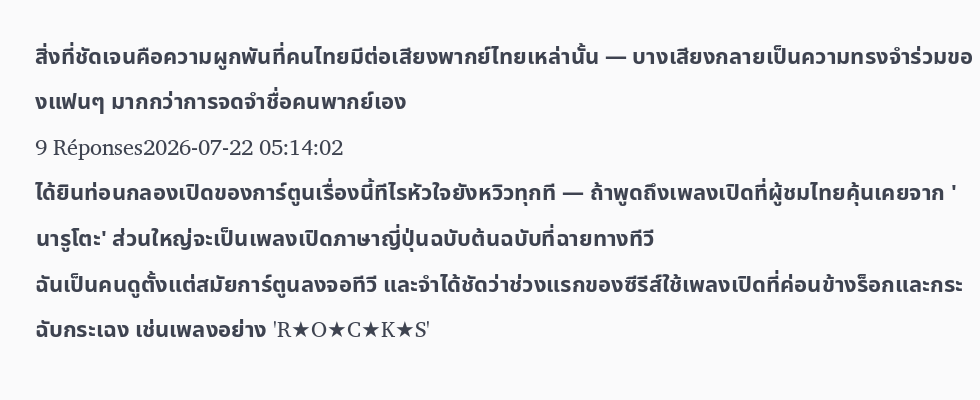สิ่งที่ชัดเจนคือความผูกพันที่คนไทยมีต่อเสียงพากย์ไทยเหล่านั้น — บางเสียงกลายเป็นความทรงจำร่วมของแฟนๆ มากกว่าการจดจำชื่อคนพากย์เอง
9 Réponses2026-07-22 05:14:02
ได้ยินท่อนกลองเปิดของการ์ตูนเรื่องนี้ทีไรหัวใจยังหวิวทุกที — ถ้าพูดถึงเพลงเปิดที่ผู้ชมไทยคุ้นเคยจาก 'นารูโตะ' ส่วนใหญ่จะเป็นเพลงเปิดภาษาญี่ปุ่นฉบับต้นฉบับที่ฉายทางทีวี
ฉันเป็นคนดูตั้งแต่สมัยการ์ตูนลงจอทีวี และจำได้ชัดว่าช่วงแรกของซีรีส์ใช้เพลงเปิดที่ค่อนข้างร็อกและกระฉับกระเฉง เช่นเพลงอย่าง 'R★O★C★K★S'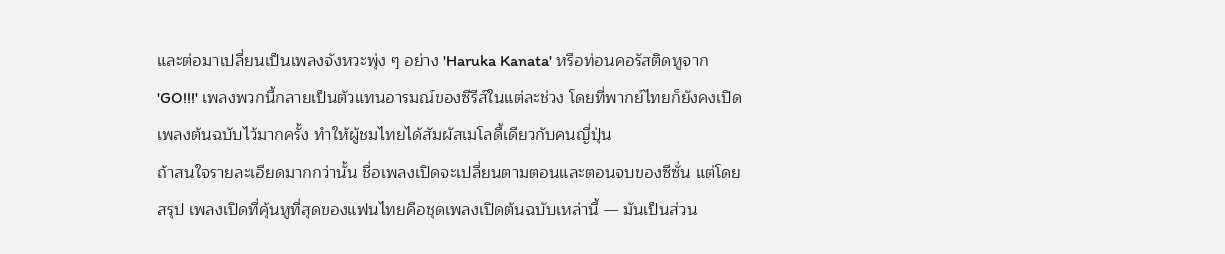และต่อมาเปลี่ยนเป็นเพลงจังหวะพุ่ง ๆ อย่าง 'Haruka Kanata' หรือท่อนคอรัสติดหูจาก 'GO!!!' เพลงพวกนี้กลายเป็นตัวแทนอารมณ์ของซีรีส์ในแต่ละช่วง โดยที่พากย์ไทยก็ยังคงเปิดเพลงต้นฉบับไว้มากครั้ง ทำให้ผู้ชมไทยได้สัมผัสเมโลดี้เดียวกับคนญี่ปุ่น
ถ้าสนใจรายละเอียดมากกว่านั้น ชื่อเพลงเปิดจะเปลี่ยนตามตอนและตอนจบของซีซั่น แต่โดยสรุป เพลงเปิดที่คุ้นหูที่สุดของแฟนไทยคือชุดเพลงเปิดต้นฉบับเหล่านี้ — มันเป็นส่วน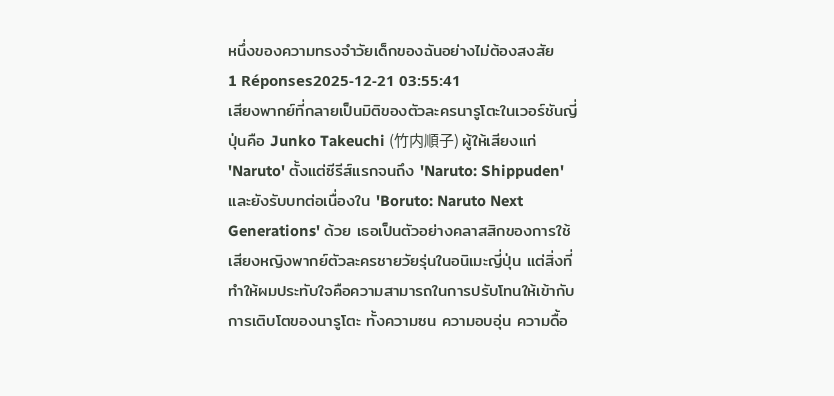หนึ่งของความทรงจำวัยเด็กของฉันอย่างไม่ต้องสงสัย
1 Réponses2025-12-21 03:55:41
เสียงพากย์ที่กลายเป็นมิติของตัวละครนารูโตะในเวอร์ชันญี่ปุ่นคือ Junko Takeuchi (竹内順子) ผู้ให้เสียงแก่ 'Naruto' ตั้งแต่ซีรีส์แรกจนถึง 'Naruto: Shippuden' และยังรับบทต่อเนื่องใน 'Boruto: Naruto Next Generations' ด้วย เธอเป็นตัวอย่างคลาสสิกของการใช้เสียงหญิงพากย์ตัวละครชายวัยรุ่นในอนิเมะญี่ปุ่น แต่สิ่งที่ทำให้ผมประทับใจคือความสามารถในการปรับโทนให้เข้ากับการเติบโตของนารูโตะ ทั้งความซน ความอบอุ่น ความดื้อ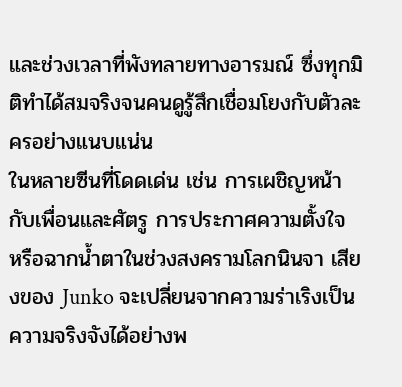และช่วงเวลาที่พังทลายทางอารมณ์ ซึ่งทุกมิติทำได้สมจริงจนคนดูรู้สึกเชื่อมโยงกับตัวละครอย่างแนบแน่น
ในหลายซีนที่โดดเด่น เช่น การเผชิญหน้ากับเพื่อนและศัตรู การประกาศความตั้งใจ หรือฉากน้ำตาในช่วงสงครามโลกนินจา เสียงของ Junko จะเปลี่ยนจากความร่าเริงเป็นความจริงจังได้อย่างพ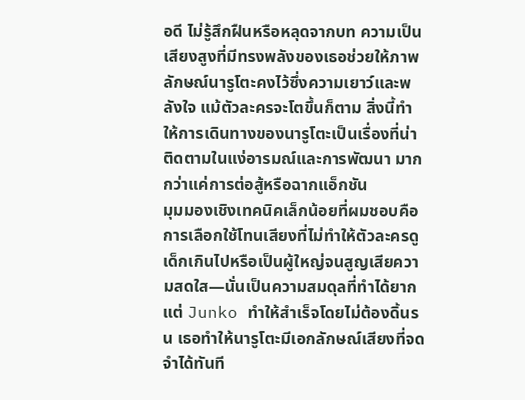อดี ไม่รู้สึกฝืนหรือหลุดจากบท ความเป็นเสียงสูงที่มีทรงพลังของเธอช่วยให้ภาพลักษณ์นารูโตะคงไว้ซึ่งความเยาว์และพลังใจ แม้ตัวละครจะโตขึ้นก็ตาม สิ่งนี้ทำให้การเดินทางของนารูโตะเป็นเรื่องที่น่าติดตามในแง่อารมณ์และการพัฒนา มากกว่าแค่การต่อสู้หรือฉากแอ็กชัน
มุมมองเชิงเทคนิคเล็กน้อยที่ผมชอบคือการเลือกใช้โทนเสียงที่ไม่ทำให้ตัวละครดูเด็กเกินไปหรือเป็นผู้ใหญ่จนสูญเสียความสดใส—นั่นเป็นความสมดุลที่ทำได้ยาก แต่ Junko ทำให้สำเร็จโดยไม่ต้องดิ้นรน เธอทำให้นารูโตะมีเอกลักษณ์เสียงที่จดจำได้ทันที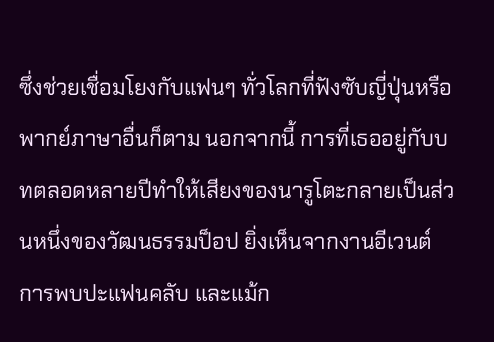ซึ่งช่วยเชื่อมโยงกับแฟนๆ ทั่วโลกที่ฟังซับญี่ปุ่นหรือพากย์ภาษาอื่นก็ตาม นอกจากนี้ การที่เธออยู่กับบทตลอดหลายปีทำให้เสียงของนารูโตะกลายเป็นส่วนหนึ่งของวัฒนธรรมป็อป ยิ่งเห็นจากงานอีเวนต์ การพบปะแฟนคลับ และแม้ก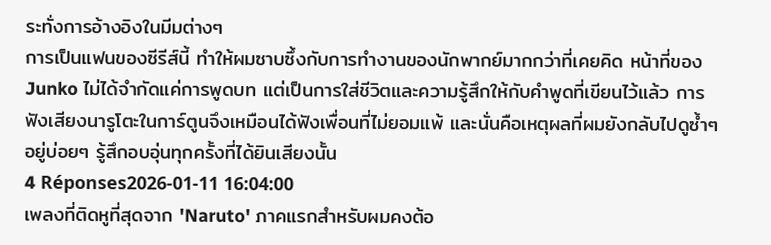ระทั่งการอ้างอิงในมีมต่างๆ
การเป็นแฟนของซีรีส์นี้ ทำให้ผมซาบซึ้งกับการทำงานของนักพากย์มากกว่าที่เคยคิด หน้าที่ของ Junko ไม่ได้จำกัดแค่การพูดบท แต่เป็นการใส่ชีวิตและความรู้สึกให้กับคำพูดที่เขียนไว้แล้ว การฟังเสียงนารูโตะในการ์ตูนจึงเหมือนได้ฟังเพื่อนที่ไม่ยอมแพ้ และนั่นคือเหตุผลที่ผมยังกลับไปดูซ้ำๆ อยู่บ่อยๆ รู้สึกอบอุ่นทุกครั้งที่ได้ยินเสียงนั้น
4 Réponses2026-01-11 16:04:00
เพลงที่ติดหูที่สุดจาก 'Naruto' ภาคแรกสำหรับผมคงต้อ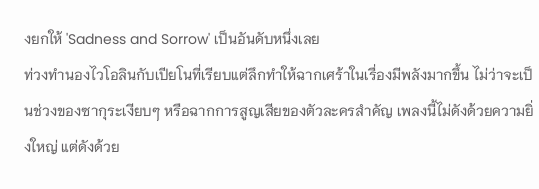งยกให้ 'Sadness and Sorrow' เป็นอันดับหนึ่งเลย
ท่วงทำนองไวโอลินกับเปียโนที่เรียบแต่ลึกทำให้ฉากเศร้าในเรื่องมีพลังมากขึ้น ไม่ว่าจะเป็นช่วงของซากุระเงียบๆ หรือฉากการสูญเสียของตัวละครสำคัญ เพลงนี้ไม่ดังด้วยความยิ่งใหญ่ แต่ดังด้วย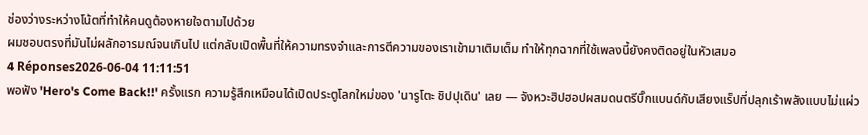ช่องว่างระหว่างโน้ตที่ทำให้คนดูต้องหายใจตามไปด้วย
ผมชอบตรงที่มันไม่ผลักอารมณ์จนเกินไป แต่กลับเปิดพื้นที่ให้ความทรงจำและการตีความของเราเข้ามาเติมเต็ม ทำให้ทุกฉากที่ใช้เพลงนี้ยังคงติดอยู่ในหัวเสมอ
4 Réponses2026-06-04 11:11:51
พอฟัง 'Hero's Come Back!!' ครั้งแรก ความรู้สึกเหมือนได้เปิดประตูโลกใหม่ของ 'นารูโตะ ชิปปุเดิน' เลย — จังหวะฮิปฮอปผสมดนตรีบิ๊กแบนด์กับเสียงแร็ปที่ปลุกเร้าพลังแบบไม่แผ่ว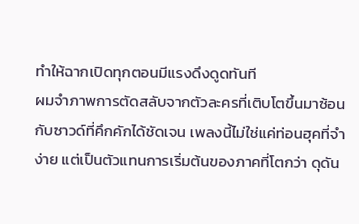ทำให้ฉากเปิดทุกตอนมีแรงดึงดูดทันที
ผมจำภาพการตัดสลับจากตัวละครที่เติบโตขึ้นมาซ้อนกับซาวด์ที่คึกคักได้ชัดเจน เพลงนี้ไม่ใช่แค่ท่อนฮุคที่จำง่าย แต่เป็นตัวแทนการเริ่มต้นของภาคที่โตกว่า ดุดัน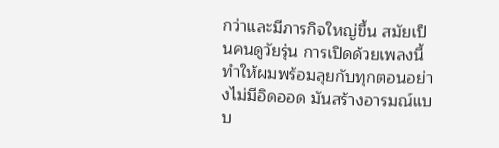กว่าและมีภารกิจใหญ่ขึ้น สมัยเป็นคนดูวัยรุ่น การเปิดด้วยเพลงนี้ทำให้ผมพร้อมลุยกับทุกตอนอย่างไม่มีอิดออด มันสร้างอารมณ์แบบ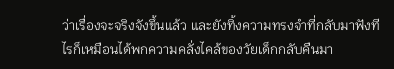ว่าเรื่องจะจริงจังขึ้นแล้ว และยังทิ้งความทรงจำที่กลับมาฟังทีไรก็เหมือนได้พกความคลั่งไคล้ของวัยเด็กกลับคืนมา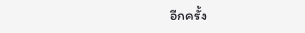อีกครั้ง